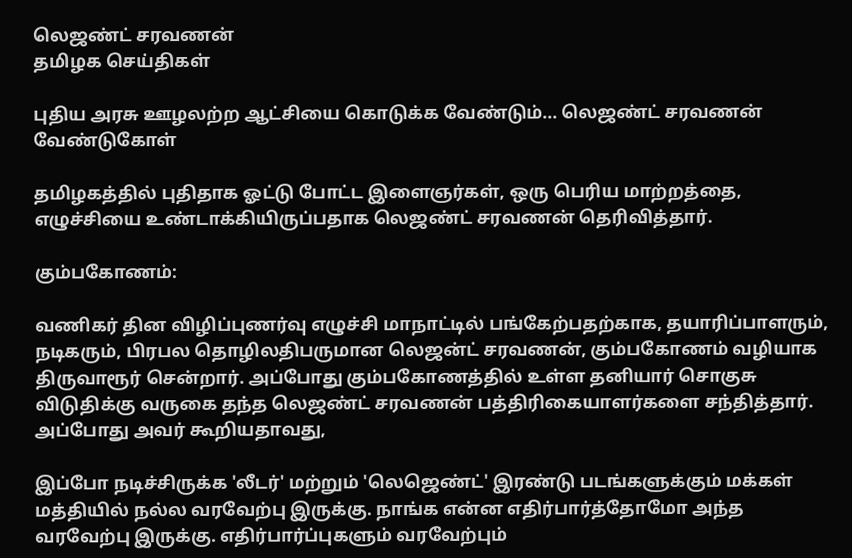லெஜண்ட் சரவணன்
தமிழக செய்திகள்

புதிய அரசு ஊழலற்ற ஆட்சியை கொடுக்க வேண்டும்... லெஜண்ட் சரவணன் வேண்டுகோள்

தமிழகத்தில் புதிதாக ஓட்டு போட்ட இளைஞர்கள், ஒரு பெரிய மாற்றத்தை, எழுச்சியை உண்டாக்கியிருப்பதாக லெஜண்ட் சரவணன் தெரிவித்தார்.

கும்பகோணம்:

வணிகர் தின விழிப்புணர்வு எழுச்சி மாநாட்டில் பங்கேற்பதற்காக, தயாரிப்பாளரும், நடிகரும், பிரபல தொழிலதிபருமான லெஜன்ட் சரவணன், கும்பகோணம் வழியாக திருவாரூர் சென்றார். அப்போது கும்பகோணத்தில் உள்ள தனியார் சொகுசு விடுதிக்கு வருகை தந்த லெஜண்ட் சரவணன் பத்திரிகையாளர்களை சந்தித்தார். அப்போது அவர் கூறியதாவது,

இப்போ நடிச்சிருக்க 'லீடர்' மற்றும் 'லெஜெண்ட்' இரண்டு படங்களுக்கும் மக்கள் மத்தியில் நல்ல வரவேற்பு இருக்கு. நாங்க என்ன எதிர்பார்த்தோமோ அந்த வரவேற்பு இருக்கு. எதிர்பார்ப்புகளும் வரவேற்பும்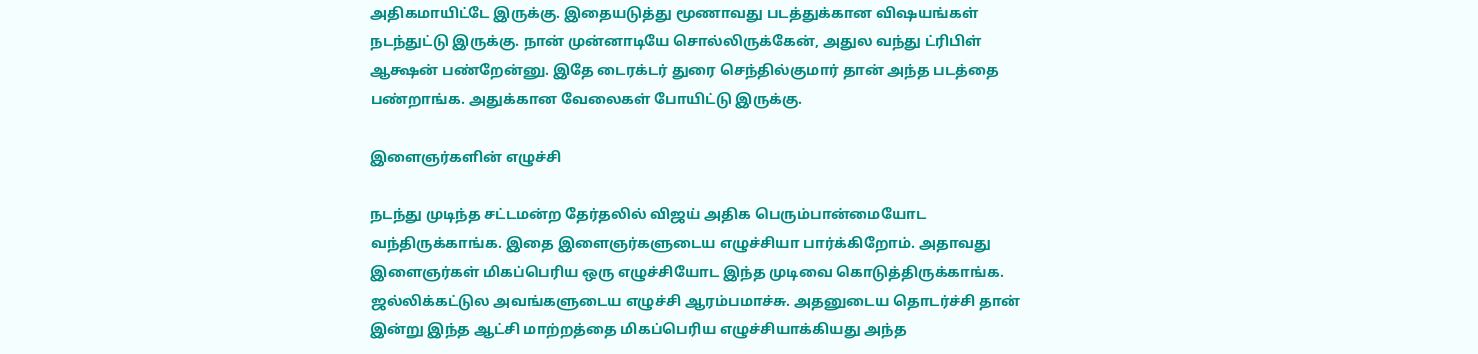அதிகமாயிட்டே இருக்கு. இதையடுத்து மூணாவது படத்துக்கான விஷயங்கள் நடந்துட்டு இருக்கு. நான் முன்னாடியே சொல்லிருக்கேன், அதுல வந்து ட்ரிபிள் ஆக்ஷன் பண்றேன்னு. இதே டைரக்டர் துரை செந்தில்குமார் தான் அந்த படத்தை பண்றாங்க. அதுக்கான வேலைகள் போயிட்டு இருக்கு.

இளைஞர்களின் எழுச்சி

நடந்து முடிந்த சட்டமன்ற தேர்தலில் விஜய் அதிக பெரும்பான்மையோட வந்திருக்காங்க. இதை இளைஞர்களுடைய எழுச்சியா பார்க்கிறோம். அதாவது இளைஞர்கள் மிகப்பெரிய ஒரு எழுச்சியோட இந்த முடிவை கொடுத்திருக்காங்க. ஜல்லிக்கட்டுல அவங்களுடைய எழுச்சி ஆரம்பமாச்சு. அதனுடைய தொடர்ச்சி தான் இன்று இந்த ஆட்சி மாற்றத்தை மிகப்பெரிய எழுச்சியாக்கியது அந்த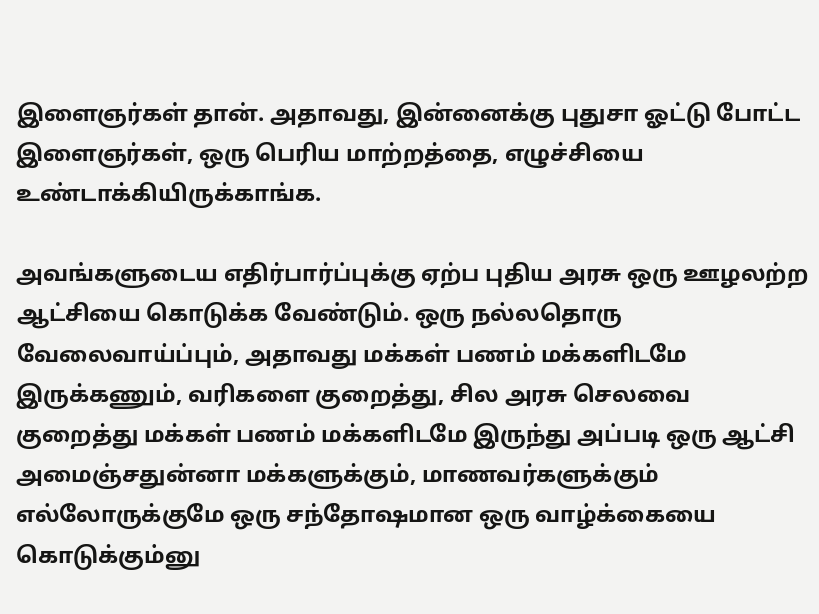இளைஞர்கள் தான். அதாவது, இன்னைக்கு புதுசா ஓட்டு போட்ட இளைஞர்கள், ஒரு பெரிய மாற்றத்தை, எழுச்சியை உண்டாக்கியிருக்காங்க.

அவங்களுடைய எதிர்பார்ப்புக்கு ஏற்ப புதிய அரசு ஒரு ஊழலற்ற ஆட்சியை கொடுக்க வேண்டும். ஒரு நல்லதொரு வேலைவாய்ப்பும், அதாவது மக்கள் பணம் மக்களிடமே இருக்கணும், வரிகளை குறைத்து, சில அரசு செலவை குறைத்து மக்கள் பணம் மக்களிடமே இருந்து அப்படி ஒரு ஆட்சி அமைஞ்சதுன்னா மக்களுக்கும், மாணவர்களுக்கும் எல்லோருக்குமே ஒரு சந்தோஷமான ஒரு வாழ்க்கையை கொடுக்கும்னு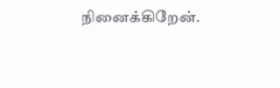நினைக்கிறேன்.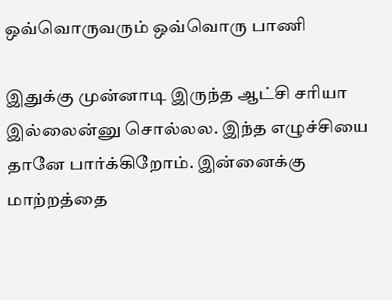ஒவ்வொருவரும் ஒவ்வொரு பாணி

இதுக்கு முன்னாடி இருந்த ஆட்சி சரியா இல்லைன்னு சொல்லல. இந்த எழுச்சியை தானே பார்க்கிறோம். இன்னைக்கு மாற்றத்தை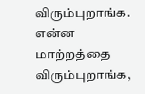விரும்புறாங்க. என்ன மாற்றத்தை விரும்புறாங்க,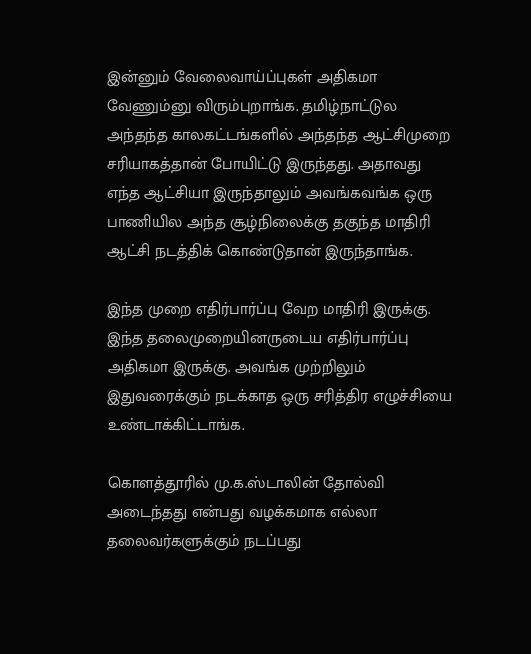இன்னும் வேலைவாய்ப்புகள் அதிகமா வேணும்னு விரும்புறாங்க. தமிழ்நாட்டுல அந்தந்த காலகட்டங்களில் அந்தந்த ஆட்சிமுறை சரியாகத்தான் போயிட்டு இருந்தது. அதாவது எந்த ஆட்சியா இருந்தாலும் அவங்கவங்க ஒரு பாணியில அந்த சூழ்நிலைக்கு தகுந்த மாதிரி ஆட்சி நடத்திக் கொண்டுதான் இருந்தாங்க.

இந்த முறை எதிர்பார்ப்பு வேற மாதிரி இருக்கு. இந்த தலைமுறையினருடைய எதிர்பார்ப்பு அதிகமா இருக்கு. அவங்க முற்றிலும் இதுவரைக்கும் நடக்காத ஒரு சரித்திர எழுச்சியை உண்டாக்கிட்டாங்க.

கொளத்தூரில் மு.க.ஸ்டாலின் தோல்வி அடைந்தது என்பது வழக்கமாக எல்லா தலைவர்களுக்கும் நடப்பது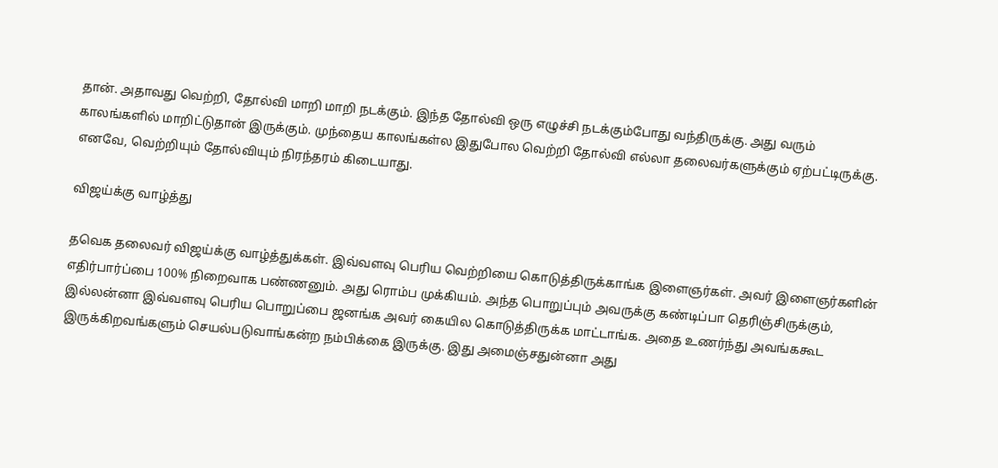தான். அதாவது வெற்றி, தோல்வி மாறி மாறி நடக்கும். இந்த தோல்வி ஒரு எழுச்சி நடக்கும்போது வந்திருக்கு. அது வரும் காலங்களில் மாறிட்டுதான் இருக்கும். முந்தைய காலங்கள்ல இதுபோல வெற்றி தோல்வி எல்லா தலைவர்களுக்கும் ஏற்பட்டிருக்கு. எனவே, வெற்றியும் தோல்வியும் நிரந்தரம் கிடையாது.

விஜய்க்கு வாழ்த்து

தவெக தலைவர் விஜய்க்கு வாழ்த்துக்கள். இவ்வளவு பெரிய வெற்றியை கொடுத்திருக்காங்க இளைஞர்கள். அவர் இளைஞர்களின் எதிர்பார்ப்பை 100% நிறைவாக பண்ணனும். அது ரொம்ப முக்கியம். அந்த பொறுப்பும் அவருக்கு கண்டிப்பா தெரிஞ்சிருக்கும், இல்லன்னா இவ்வளவு பெரிய பொறுப்பை ஜனங்க அவர் கையில கொடுத்திருக்க மாட்டாங்க. அதை உணர்ந்து அவங்ககூட இருக்கிறவங்களும் செயல்படுவாங்கன்ற நம்பிக்கை இருக்கு. இது அமைஞ்சதுன்னா அது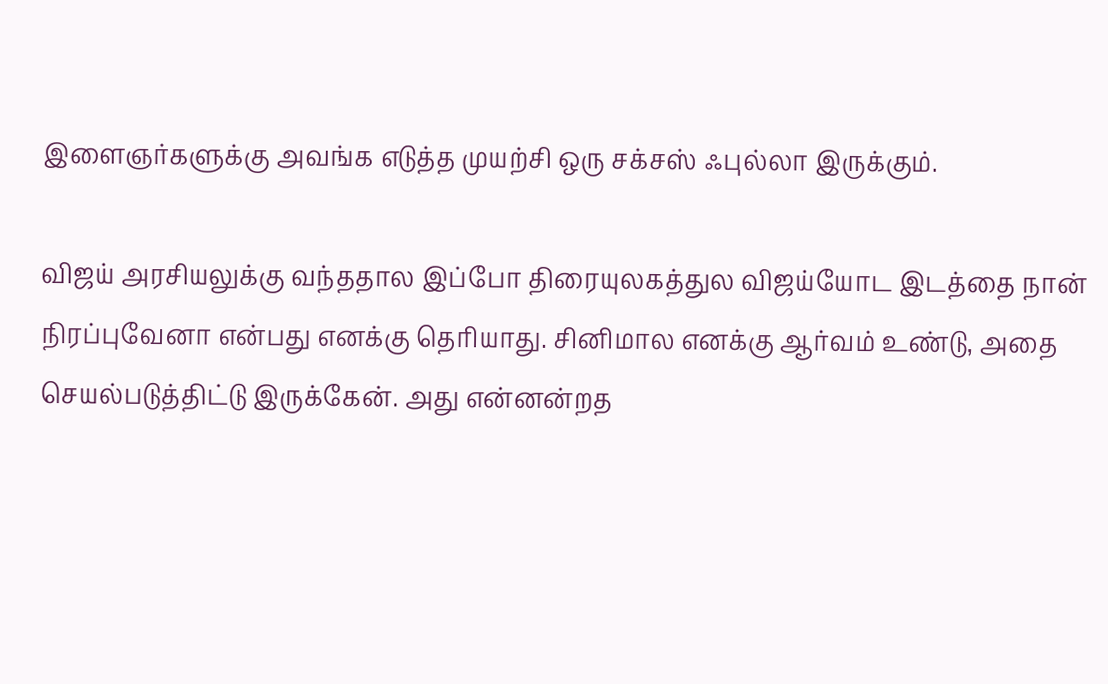இளைஞர்களுக்கு அவங்க எடுத்த முயற்சி ஒரு சக்சஸ் ஃபுல்லா இருக்கும்.

விஜய் அரசியலுக்கு வந்ததால இப்போ திரையுலகத்துல விஜய்யோட இடத்தை நான் நிரப்புவேனா என்பது எனக்கு தெரியாது. சினிமால எனக்கு ஆர்வம் உண்டு, அதை செயல்படுத்திட்டு இருக்கேன். அது என்னன்றத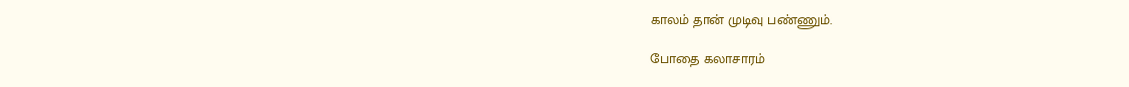காலம் தான் முடிவு பண்ணும்.

போதை கலாசாரம்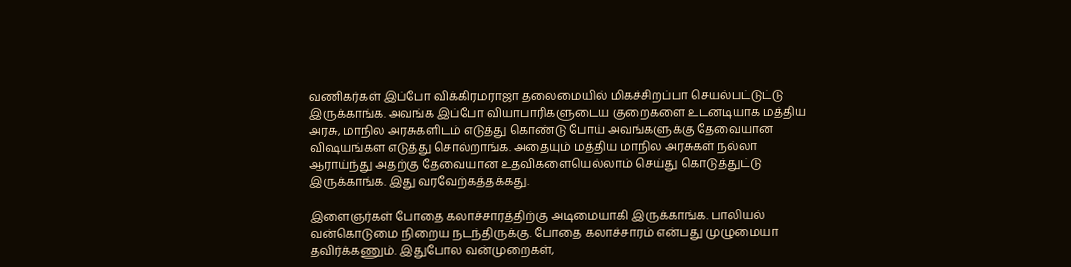வணிகர்கள் இப்போ விக்கிரமராஜா தலைமையில் மிகச்சிறப்பா செயல்பட்டுட்டு இருக்காங்க. அவங்க இப்போ வியாபாரிகளுடைய குறைகளை உடனடியாக மத்திய அரசு, மாநில அரசுகளிடம் எடுத்து கொண்டு போய் அவங்களுக்கு தேவையான விஷயங்கள எடுத்து சொல்றாங்க. அதையும் மத்திய மாநில அரசுகள் நல்லா ஆராய்ந்து அதற்கு தேவையான உதவிகளையெல்லாம் செய்து கொடுத்துட்டு இருக்காங்க. இது வரவேற்கத்தக்கது.

இளைஞர்கள் போதை கலாச்சாரத்திற்கு அடிமையாகி இருக்காங்க. பாலியல் வன்கொடுமை நிறைய நடந்திருக்கு. போதை கலாச்சாரம் என்பது முழுமையா தவிர்க்கணும். இதுபோல வன்முறைகள்,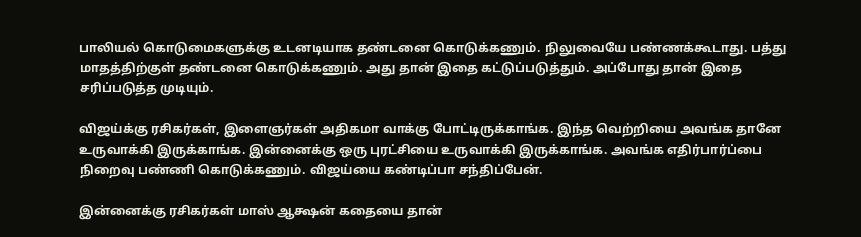பாலியல் கொடுமைகளுக்கு உடனடியாக தண்டனை கொடுக்கணும். நிலுவையே பண்ணக்கூடாது. பத்து மாதத்திற்குள் தண்டனை கொடுக்கணும். அது தான் இதை கட்டுப்படுத்தும். அப்போது தான் இதை சரிப்படுத்த முடியும்.

விஜய்க்கு ரசிகர்கள், இளைஞர்கள் அதிகமா வாக்கு போட்டிருக்காங்க. இந்த வெற்றியை அவங்க தானே உருவாக்கி இருக்காங்க. இன்னைக்கு ஒரு புரட்சியை உருவாக்கி இருக்காங்க. அவங்க எதிர்பார்ப்பை நிறைவு பண்ணி கொடுக்கணும். விஜய்யை கண்டிப்பா சந்திப்பேன்.

இன்னைக்கு ரசிகர்கள் மாஸ் ஆக்ஷன் கதையை தான்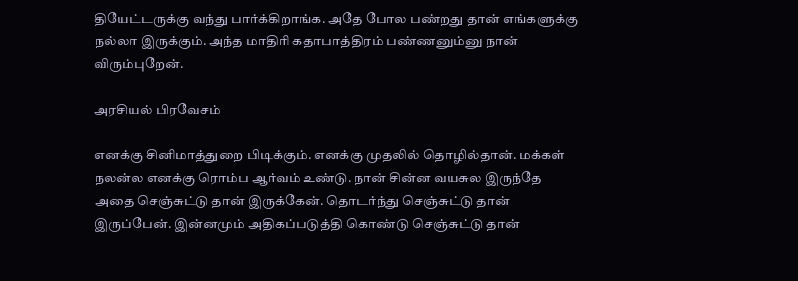தியேட்டருக்கு வந்து பார்க்கிறாங்க. அதே போல பண்றது தான் எங்களுக்கு நல்லா இருக்கும். அந்த மாதிரி கதாபாத்திரம் பண்ணனும்னு நான் விரும்புறேன்.

அரசியல் பிரவேசம்

எனக்கு சினிமாத்துறை பிடிக்கும். எனக்கு முதலில் தொழில்தான். மக்கள் நலன்ல எனக்கு ரொம்ப ஆர்வம் உண்டு. நான் சின்ன வயசுல இருந்தே அதை செஞ்சுட்டு தான் இருக்கேன். தொடர்ந்து செஞ்சுட்டு தான் இருப்பேன். இன்னமும் அதிகப்படுத்தி கொண்டு செஞ்சுட்டு தான்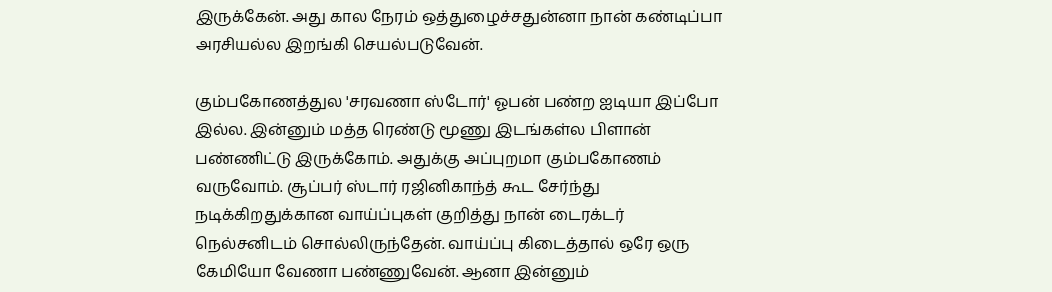இருக்கேன். அது கால நேரம் ஒத்துழைச்சதுன்னா நான் கண்டிப்பா அரசியல்ல இறங்கி செயல்படுவேன்.

கும்பகோணத்துல 'சரவணா ஸ்டோர்' ஓபன் பண்ற ஐடியா இப்போ இல்ல. இன்னும் மத்த ரெண்டு மூணு இடங்கள்ல பிளான் பண்ணிட்டு இருக்கோம். அதுக்கு அப்புறமா கும்பகோணம் வருவோம். சூப்பர் ஸ்டார் ரஜினிகாந்த் கூட சேர்ந்து நடிக்கிறதுக்கான வாய்ப்புகள் குறித்து நான் டைரக்டர் நெல்சனிடம் சொல்லிருந்தேன். வாய்ப்பு கிடைத்தால் ஒரே ஒரு கேமியோ வேணா பண்ணுவேன். ஆனா இன்னும்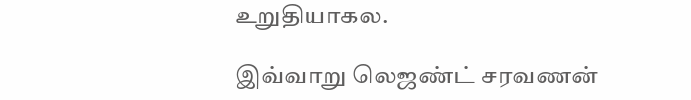உறுதியாகல.

இவ்வாறு லெஜண்ட் சரவணன்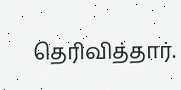தெரிவித்தார்.